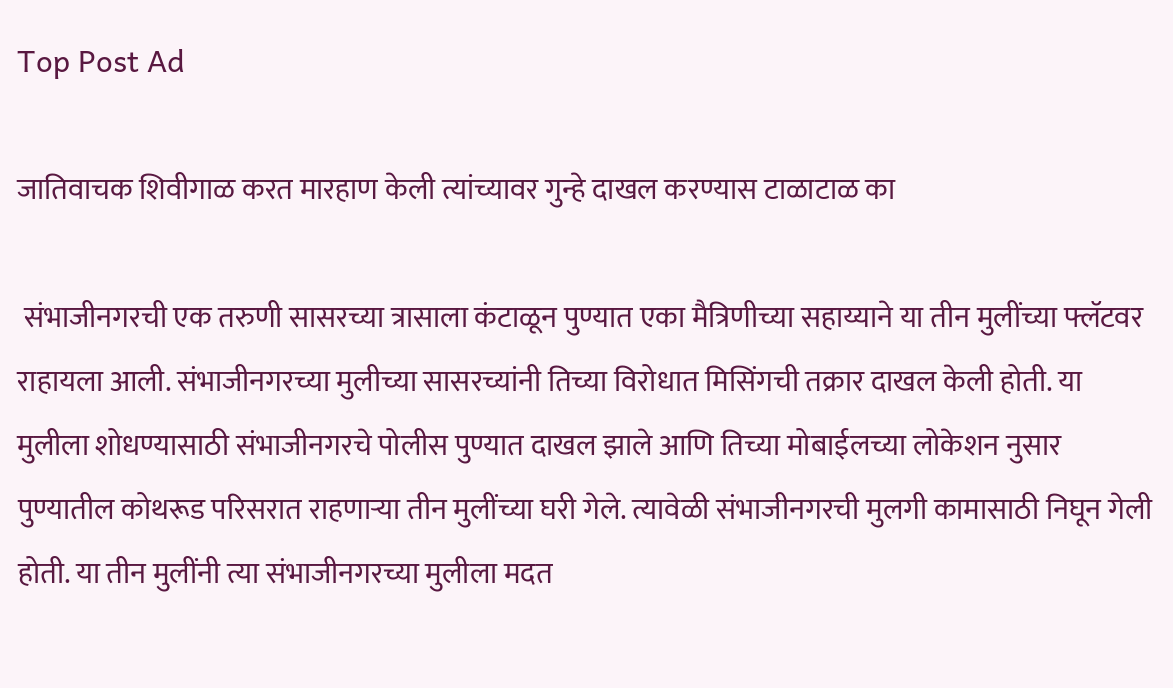Top Post Ad

जातिवाचक शिवीगाळ करत मारहाण केली त्यांच्यावर गुन्हे दाखल करण्यास टाळाटाळ का

 संभाजीनगरची एक तरुणी सासरच्या त्रासाला कंटाळून पुण्यात एका मैत्रिणीच्या सहाय्याने या तीन मुलींच्या फ्लॅटवर राहायला आली. संभाजीनगरच्या मुलीच्या सासरच्यांनी तिच्या विरोधात मिसिंगची तक्रार दाखल केली होती. या मुलीला शोधण्यासाठी संभाजीनगरचे पोलीस पुण्यात दाखल झाले आणि तिच्या मोबाईलच्या लोकेशन नुसार पुण्यातील कोथरूड परिसरात राहणाऱ्या तीन मुलींच्या घरी गेले. त्यावेळी संभाजीनगरची मुलगी कामासाठी निघून गेली होती. या तीन मुलींनी त्या संभाजीनगरच्या मुलीला मदत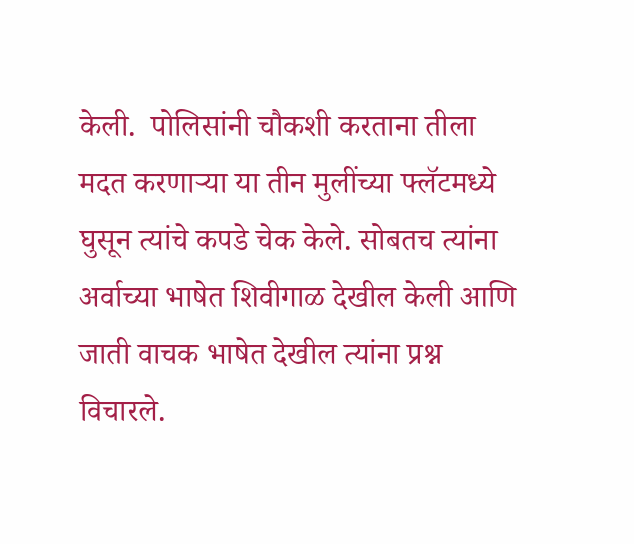केली.  पोलिसांनी चौकशी करताना तीला मदत करणाऱ्या या तीन मुलींच्या फ्लॅटमध्ये घुसून त्यांचे कपडे चेक केले. सोबतच त्यांना अर्वाच्या भाषेत शिवीगाळ देखील केली आणि जाती वाचक भाषेत देखील त्यांना प्रश्न विचारले.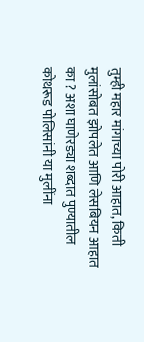तुम्ही महार मांगाच्या पोरी आहात, किती मुलांसोबत झोपलेत आणि लेसबियन आहात का ? अशा घाणेरड्या शब्दात पुण्यातील कोथरूड पोलिसांनी या मुलींना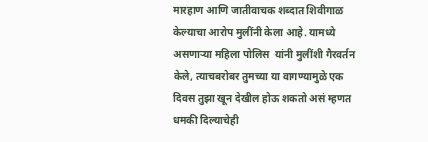मारहाण आणि जातीवाचक शब्दात शिवीगाळ केल्याचा आरोप मुलींनी केला आहे. यामध्ये असणाऱ्या महिला पोलिस  यांनी मुलींशी गैरवर्तन केले, त्याचबरोबर तुमच्या या वागण्यामुळे एक दिवस तुझा खून देखील होऊ शकतो असं म्हणत धमकी दिल्याचेही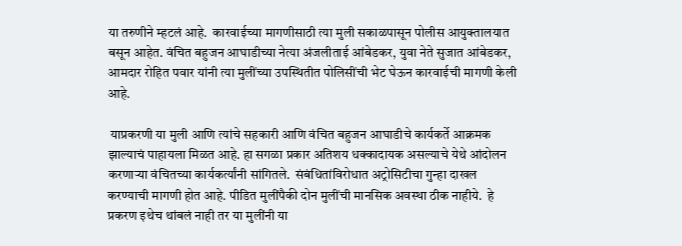या तरुणीने म्हटलं आहे.  कारवाईच्या मागणीसाठी त्या मुली सकाळपासून पोलीस आयुक्तालयात बसून आहेत. वंचित बहुजन आघाडीच्या नेत्या अंजलीताई आंबेडकर, युवा नेते सुजात आंबेडकर, आमदार रोहित पवार यांनी त्या मुलींच्या उपस्थितीत पोलिसींची भेट घेऊन कारवाईची मागणी केली आहे.

 याप्रकरणी या मुली आणि त्यांचे सहकारी आणि वंचित बहुजन आघाडीचे कार्यकर्ते आक्रमक झाल्याचं पाहायला मिळत आहे. हा सगळा प्रकार अतिशय धक्कादायक असल्याचे येथे आंदोलन करणाऱ्या वंचितच्या कार्यकर्त्यांनी सांगितले.  संबंधितांविरोधात अट्रोसिटीचा गुन्हा दाखल करण्याची मागणी होत आहे. पीडित मुलींपैकी दोन मुलींची मानसिक अवस्था ठीक नाहीये.  हे प्रकरण इथेच थांबलं नाही तर या मुलींनी या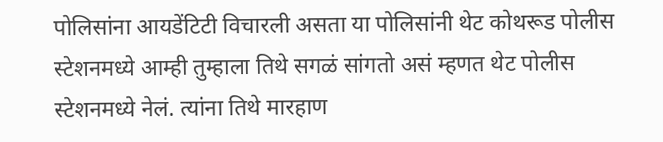पोलिसांना आयडेंटिटी विचारली असता या पोलिसांनी थेट कोथरूड पोलीस स्टेशनमध्ये आम्ही तुम्हाला तिथे सगळं सांगतो असं म्हणत थेट पोलीस स्टेशनमध्ये नेलं. त्यांना तिथे मारहाण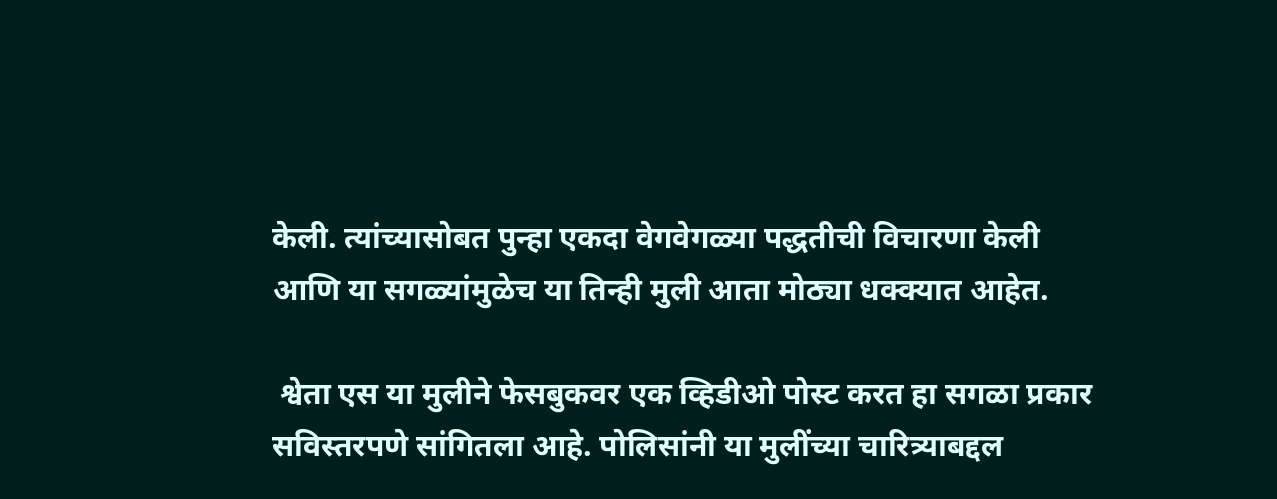केली. त्यांच्यासोबत पुन्हा एकदा वेगवेगळ्या पद्धतीची विचारणा केली आणि या सगळ्यांमुळेच या तिन्ही मुली आता मोठ्या धक्क्यात आहेत.

 श्वेता एस या मुलीने फेसबुकवर एक व्हिडीओ पोस्ट करत हा सगळा प्रकार सविस्तरपणे सांगितला आहे. पोलिसांनी या मुलींच्या चारित्र्याबद्दल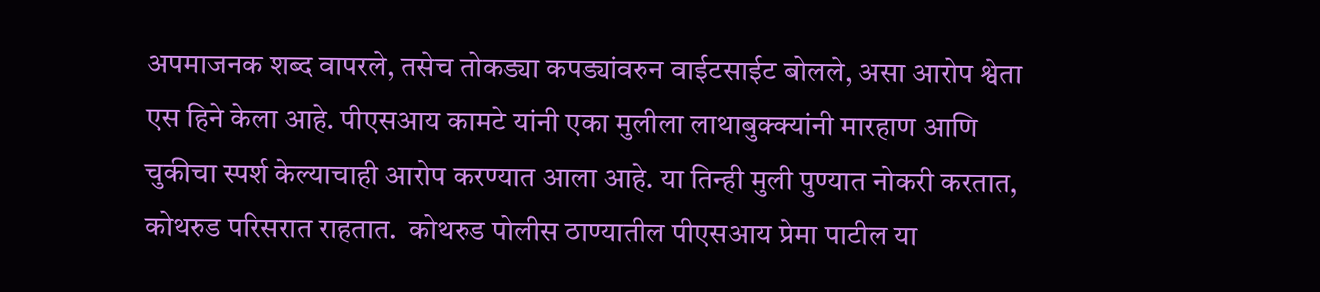अपमाजनक शब्द वापरले, तसेच तोकड्या कपड्यांवरुन वाईटसाईट बोलले, असा आरोप श्वेता एस हिने केला आहे. पीएसआय कामटे यांनी एका मुलीला लाथाबुक्क्यांनी मारहाण आणि चुकीचा स्पर्श केल्याचाही आरोप करण्यात आला आहे. या तिन्ही मुली पुण्यात नोकरी करतात, कोथरुड परिसरात राहतात.  कोथरुड पोलीस ठाण्यातील पीएसआय प्रेमा पाटील या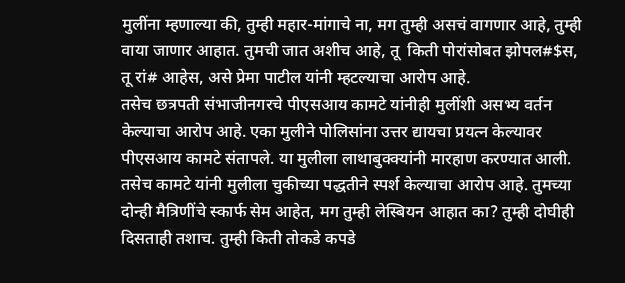मुलींना म्हणाल्या की, तुम्ही महार-मांगाचे ना, मग तुम्ही असचं वागणार आहे, तुम्ही वाया जाणार आहात. तुमची जात अशीच आहे, तू  किती पोरांसोबत झोपल#$स, तू रां# आहेस, असे प्रेमा पाटील यांनी म्हटल्याचा आरोप आहे.
तसेच छत्रपती संभाजीनगरचे पीएसआय कामटे यांनीही मुलींशी असभ्य वर्तन केल्याचा आरोप आहे. एका मुलीने पोलिसांना उत्तर द्यायचा प्रयत्न केल्यावर पीएसआय कामटे संतापले. या मुलीला लाथाबुक्क्यांनी मारहाण करण्यात आली. तसेच कामटे यांनी मुलीला चुकीच्या पद्धतीने स्पर्श केल्याचा आरोप आहे. तुमच्या दोन्ही मैत्रिणींचे स्कार्फ सेम आहेत, मग तुम्ही लेस्बियन आहात का? तुम्ही दोघीही दिसताही तशाच. तुम्ही किती तोकडे कपडे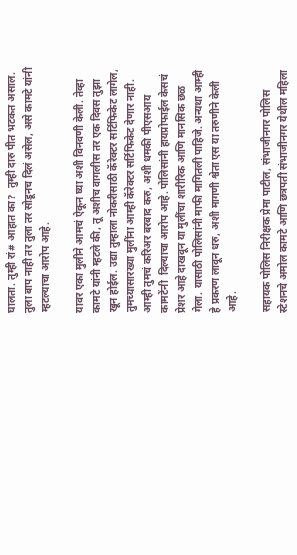घालता. तुम्ही रां# आहात का?  तुम्ही दारु पीत भटकत असाल. तुला बाप नाही तर तुला तर सोडूनच दिलं असेल, असे कामटे यांनी म्हटल्याचा आरोप आहे.

यावर एका मुलीने आमचं ऐकून घ्या अशी विनवणी केली. तेव्हा कामटे यांनी म्हटले की, तू अशीच वागलीस तर एक दिवस तुझा खून होईल. उद्या तुम्हाला नोकरीसाठी कॅरेक्टर सर्टिफिकेट लागेल, तुमच्यासारख्या मुलींना आम्ही कॅरेक्टर सर्टिफिकेट देणार नाही. आम्ही तुमचं करिअर बरबाद करु, अशी धमकी पीएसआय कामटेंनी  दिल्याचा आरोप आहे. पोलिसांनी हायप्रोफाईल केसचं प्रेशर आहे दाखवून या मुलींचा शारीरिक आणि मानसिक छळ गेला. यासाठी पोलिसांनी माफी मागितली पाहिजे. अन्यथा आम्ही हे प्रकरण लावून धरु, अशी मागणी श्वेता एस या तरुणीने केली आहे.

सहायक पोलिस निरीक्षक प्रेमा पाटील, संभाजीनगर पोलिस स्टेशनचे अमोल कामटे आणि छत्रपती संभाजीनगर येथील महिला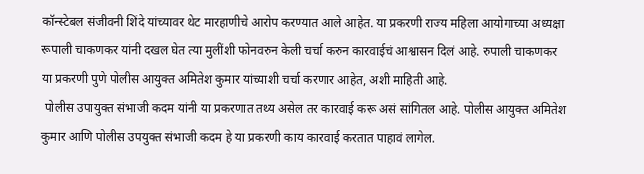कॉन्स्टेबल संजीवनी शिंदे यांच्यावर थेट मारहाणीचे आरोप करण्यात आले आहेत. या प्रकरणी राज्य महिला आयोगाच्या अध्यक्षा रूपाली चाकणकर यांनी दखल घेत त्या मुलींशी फोनवरुन केली चर्चा करुन कारवाईचं आश्वासन दिलं आहे. रुपाली चाकणकर या प्रकरणी पुणे पोलीस आयुक्त अमितेश कुमार यांच्याशी चर्चा करणार आहेत, अशी माहिती आहे.
 पोलीस उपायुक्त संभाजी कदम यांनी या प्रकरणात तथ्य असेल तर कारवाई करू असं सांगितल आहे. पोलीस आयुक्त अमितेश कुमार आणि पोलीस उपयुक्त संभाजी कदम हे या प्रकरणी काय कारवाई करतात पाहावं लागेल.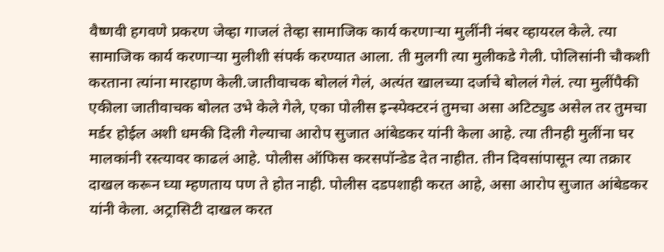वैष्णवी हगवणे प्रकरण जेव्हा गाजलं तेव्हा सामाजिक कार्य करणाऱ्या मुलींनी नंबर व्हायरल केले. त्या सामाजिक कार्य करणाऱ्या मुलीशी संपर्क करण्यात आला. ती मुलगी त्या मुलीकडे गेली. पोलिसांनी चौकशी करताना त्यांना मारहाण केली.जातीवाचक बोललं गेलं, अत्यंत खालच्या दर्जाचे बोललं गेलं. त्या मुलींपैकी एकीला जातीवाचक बोलत उभे केले गेले, एका पोलीस इन्स्पेक्टरनं तुमचा असा अटिट्युड असेल तर तुमचा मर्डर होईल अशी धमकी दिली गेल्याचा आरोप सुजात आंबेडकर यांनी केला आहे. त्या तीनही मुलींना घर मालकांनी रस्त्यावर काढलं आहे. पोलीस ऑफिस करसपॉन्डेड देत नाहीत. तीन दिवसांपासून त्या तक्रार दाखल करून घ्या म्हणताय पण ते होत नाही. पोलीस दडपशाही करत आहे, असा आरोप सुजात आंबेडकर यांनी केला. अट्रासिटी दाखल करत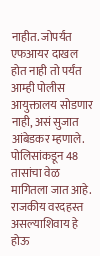नाहीत. जोपर्यंत एफआयर दाखल होत नाही तो पर्यंत आम्ही पोलीस आयुक्तालय सोडणार नाही, असं सुजात आंबेडकर म्हणाले. पोलिसांकडून 48 तासांचा वेळ मागितला जात आहे. राजकीय वरदहस्त असल्याशिवाय हे होऊ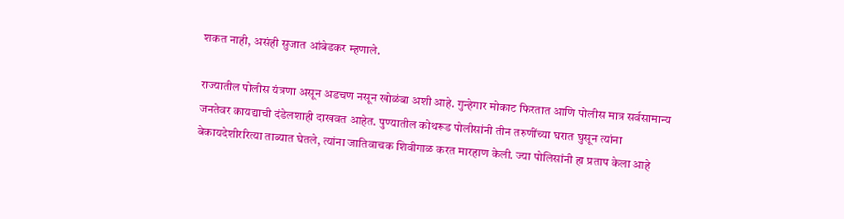शकत नाही, असंही सुजात आंबेडकर म्हणाले.

राज्यातील पोलीस यंत्रणा असून अडचण नसून खोळंबा अशी आहे. गुन्हेगार मोकाट फिरतात आणि पोलीस मात्र सर्वसामान्य जनतेवर कायद्याची दंडेलशाही दाखवत आहेत. पुण्यातील कोथरूड पोलीसांनी तीन तरुणींच्या घरात घुसून त्यांना बेकायदेशीररित्या ताब्यात घेतले, त्यांना जातिवाचक शिवीगाळ करत मारहाण केली. ज्या पोलिसांनी हा प्रताप केला आहे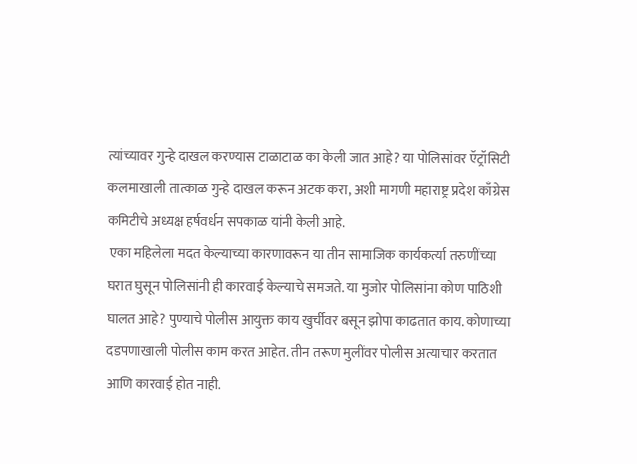त्यांच्यावर गुन्हे दाखल करण्यास टाळाटाळ का केली जात आहे? या पोलिसांवर ऍट्रॉसिटी कलमाखाली तात्काळ गुन्हे दाखल करून अटक करा, अशी मागणी महाराष्ट्र प्रदेश काँग्रेस कमिटीचे अध्यक्ष हर्षवर्धन सपकाळ यांनी केली आहे.
 एका महिलेला मदत केल्याच्या कारणावरून या तीन सामाजिक कार्यकर्त्या तरुणींच्या घरात घुसून पोलिसांनी ही कारवाई केल्याचे समजते. या मुजोर पोलिसांना कोण पाठिशी घालत आहे? पुण्याचे पोलीस आयुक्त काय खुर्चीवर बसून झोपा काढतात काय. कोणाच्या दडपणाखाली पोलीस काम करत आहेत. तीन तरूण मुलींवर पोलीस अत्याचार करतात आणि कारवाई होत नाही.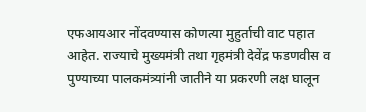एफआयआर नोंदवण्यास कोणत्या मुहुर्ताची वाट पहात आहेत. राज्याचे मुख्यमंत्री तथा गृहमंत्री देवेंद्र फडणवीस व पुण्याच्या पालकमंत्र्यांनी जातीने या प्रकरणी लक्ष घालून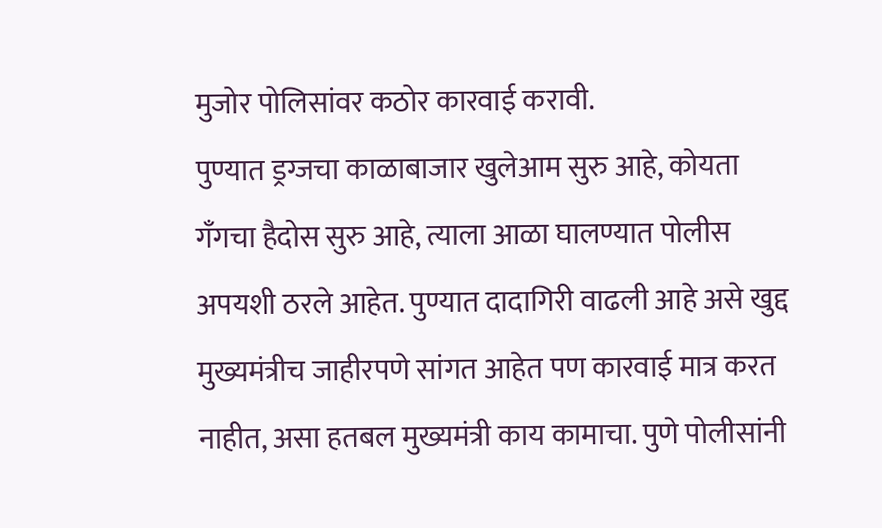मुजोर पोलिसांवर कठोर कारवाई करावी.
पुण्यात ड्रग्जचा काळाबाजार खुलेआम सुरु आहे, कोयता गँगचा हैदोस सुरु आहे, त्याला आळा घालण्यात पोलीस अपयशी ठरले आहेत. पुण्यात दादागिरी वाढली आहे असे खुद्द मुख्यमंत्रीच जाहीरपणे सांगत आहेत पण कारवाई मात्र करत नाहीत, असा हतबल मुख्यमंत्री काय कामाचा. पुणे पोलीसांनी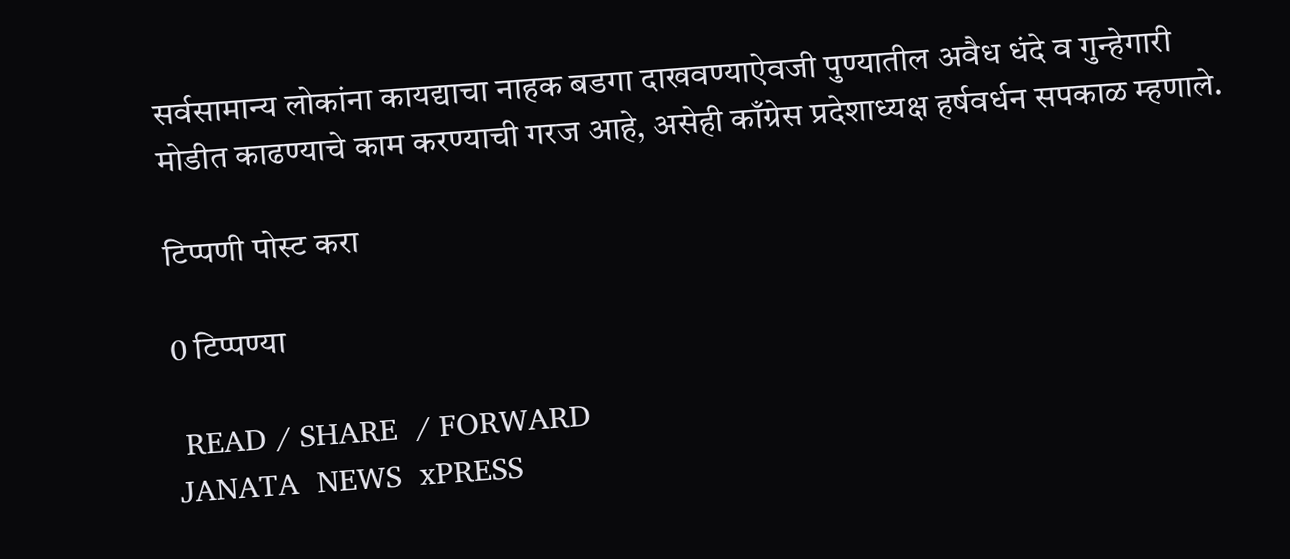सर्वसामान्य लोकांना कायद्याचा नाहक बडगा दाखवण्याऐवजी पुण्यातील अवैध धंदे व गुन्हेगारी मोडीत काढण्याचे काम करण्याची गरज आहे, असेही काँग्रेस प्रदेशाध्यक्ष हर्षवर्धन सपकाळ म्हणाले.

टिप्पणी पोस्ट करा

0 टिप्पण्या

 READ / SHARE  / FORWARD
JANATA  NEWS  xPRESS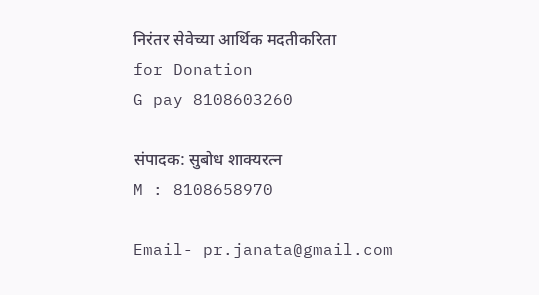निरंतर सेवेच्या आर्थिक मदतीकरिता
for Donation
G pay 8108603260

संपादक: सुबोध शाक्यरत्न
M : 8108658970

Email- pr.janata@gmail.com